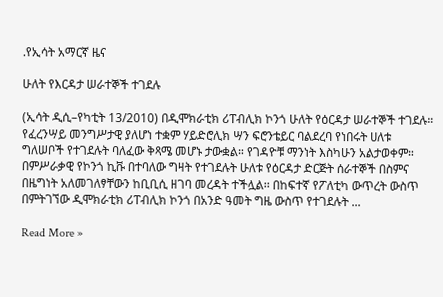.የኢሳት አማርኛ ዜና

ሁለት የእርዳታ ሠራተኞች ተገደሉ

(ኢሳት ዲሲ–የካቲት 13/2010) በዲሞክራቲክ ሪፐብሊክ ኮንጎ ሁለት የዕርዳታ ሠራተኞች ተገደሉ። የፈረንሣይ መንግሥታዊ ያለሆነ ተቋም ሃይድሮሊክ ሣን ፍሮንቴይር ባልደረባ የነበሩት ሀለቱ ግለሠቦች የተገደሉት ባለፈው ቅጻሜ መሆኑ ታውቋል። የገዳዮቹ ማንነት እስካሁን አልታወቀም። በምሥራቃዊ የኮንጎ ኪቩ በተባለው ግዛት የተገደሉት ሁለቱ የዕርዳታ ድርጅት ሰራተኞች በስምና በዜግነት አለመገለፃቸውን ከቢቢሲ ዘገባ መረዳት ተችሏል፡፡ በከፍተኛ የፖለቲካ ውጥረት ውስጥ በምትገኘው ዲሞክራቲክ ሪፐብሊክ ኮንጎ በአንድ ዓመት ግዜ ውስጥ የተገደሉት ...

Read More »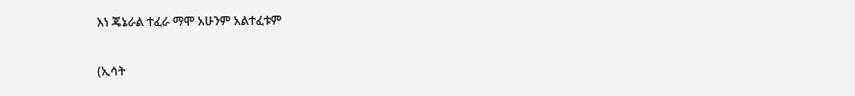እነ ጄኔራል ተፈራ ማሞ አሁንም አልተፈቱም

(ኢሳት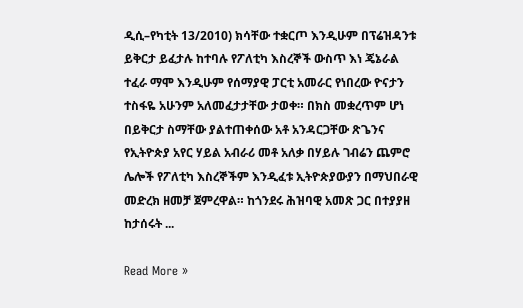ዲሲ–የካቲት 13/2010) ክሳቸው ተቋርጦ እንዲሁም በፕሬዝዳንቱ ይቅርታ ይፈታሉ ከተባሉ የፖለቲካ እስረኞች ውስጥ እነ ጄኔራል ተፈራ ማሞ እንዲሁም የሰማያዊ ፓርቲ አመራር የነበረው ዮናታን ተስፋዬ አሁንም አለመፈታታቸው ታወቀ። በክስ መቋረጥም ሆነ በይቅርታ ስማቸው ያልተጠቀሰው አቶ አንዳርጋቸው ጽጌንና የኢትዮጵያ አየር ሃይል አብራሪ መቶ አለቃ በሃይሉ ገብሬን ጨምሮ ሌሎች የፖለቲካ እስረኞችም እንዲፈቱ ኢትዮጵያውያን በማህበራዊ መድረክ ዘመቻ ጀምረዋል። ከጎንደሩ ሕዝባዊ አመጽ ጋር በተያያዘ ከታሰሩት ...

Read More »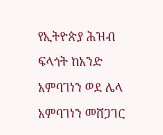የኢትዮጵያ ሕዝብ ፍላጎት ከአንድ አምባገነን ወደ ሌላ አምባገነን መሸጋገር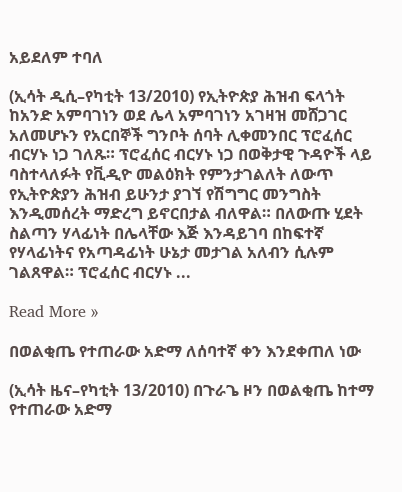አይደለም ተባለ

(ኢሳት ዲሲ–የካቲት 13/2010) የኢትዮጵያ ሕዝብ ፍላጎት ከአንድ አምባገነን ወደ ሌላ አምባገነን አገዛዝ መሸጋገር አለመሆኑን የአርበኞች ግንቦት ሰባት ሊቀመንበር ፕሮፈሰር ብርሃኑ ነጋ ገለጹ። ፕሮፈሰር ብርሃኑ ነጋ በወቅታዊ ጉዳዮች ላይ ባስተላለፉት የቪዲዮ መልዕክት የምንታገልለት ለውጥ የኢትዮጵያን ሕዝብ ይሁንታ ያገኘ የሽግግር መንግስት እንዲመሰረት ማድረግ ይኖርበታል ብለዋል። በለውጡ ሂደት ስልጣን ሃላፊነት በሌላቸው እጅ እንዳይገባ በከፍተኛ የሃላፊነትና የአጣዳፊነት ሁኔታ መታገል አለብን ሲሉም ገልጸዋል። ፕሮፈሰር ብርሃኑ ...

Read More »

በወልቂጤ የተጠራው አድማ ለሰባተኛ ቀን እንደቀጠለ ነው

(ኢሳት ዜና–የካቲት 13/2010) በጉራጌ ዞን በወልቂጤ ከተማ የተጠራው አድማ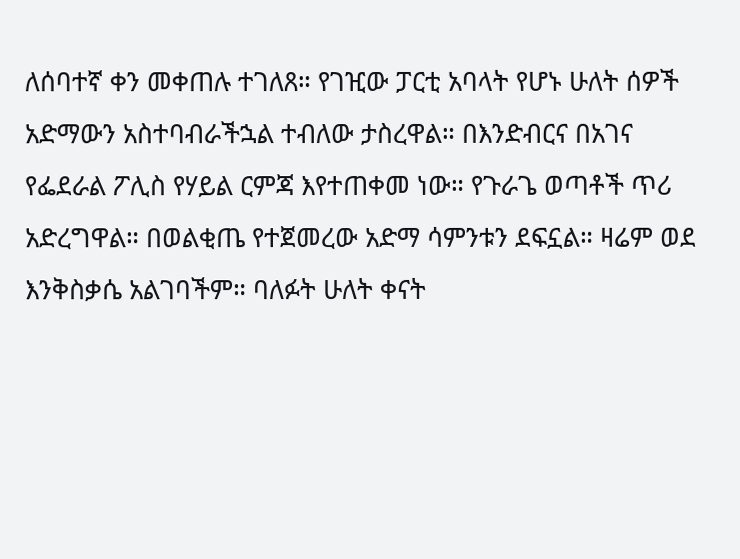ለሰባተኛ ቀን መቀጠሉ ተገለጸ። የገዢው ፓርቲ አባላት የሆኑ ሁለት ሰዎች አድማውን አስተባብራችኋል ተብለው ታስረዋል። በእንድብርና በአገና የፌደራል ፖሊስ የሃይል ርምጃ እየተጠቀመ ነው። የጉራጌ ወጣቶች ጥሪ አድረግዋል። በወልቂጤ የተጀመረው አድማ ሳምንቱን ደፍኗል። ዛሬም ወደ እንቅስቃሴ አልገባችም። ባለፉት ሁለት ቀናት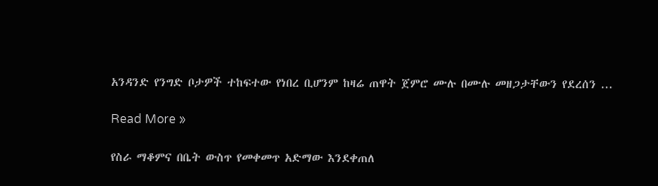አንዳንድ የንግድ ቦታዎች ተከፍተው የነበረ ቢሆንም ከዛሬ ጠዋት ጀምሮ ሙሉ በሙሉ መዘጋታቸውን የደረሰን ...

Read More »

የስራ ማቆምና በቤት ውስጥ የመቀመጥ አድማው እንደቀጠለ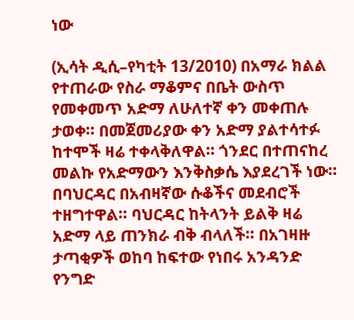ነው

(ኢሳት ዲሲ–የካቲት 13/2010) በአማራ ክልል የተጠራው የስራ ማቆምና በቤት ውስጥ የመቀመጥ አድማ ለሁለተኛ ቀን መቀጠሉ ታወቀ። በመጀመሪያው ቀን አድማ ያልተሳተፉ ከተሞች ዛሬ ተቀላቅለዋል። ጎንደር በተጠናከረ መልኩ የአድማውን እንቅስቃሴ እያደረገች ነው። በባህርዳር በአብዛኛው ሱቆችና መደብሮች ተዘግተዋል። ባህርዳር ከትላንት ይልቅ ዛሬ አድማ ላይ ጠንክራ ብቅ ብላለች። በአገዛዙ ታጣቂዎች ወከባ ከፍተው የነበሩ አንዳንድ የንግድ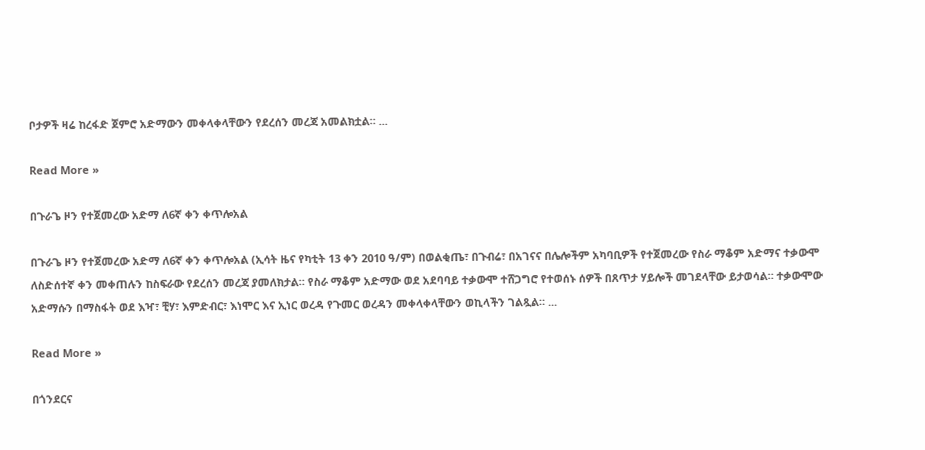ቦታዎች ዛሬ ከረፋድ ጀምሮ አድማውን መቀላቀላቸውን የደረሰን መረጃ አመልክቷል። ...

Read More »

በጉራጌ ዞን የተጀመረው አድማ ለ6ኛ ቀን ቀጥሎአል

በጉራጌ ዞን የተጀመረው አድማ ለ6ኛ ቀን ቀጥሎአል (ኢሳት ዜና የካቲት 13 ቀን 2010 ዓ/ም) በወልቂጤ፣ በጉብሬ፣ በአገናና በሌሎችም አካባቢዎች የተጀመረው የስራ ማቆም አድማና ተቃውሞ ለስድሰተኛ ቀን መቀጠሉን ከስፍራው የደረሰን መረጃ ያመለክታል። የስራ ማቆም አድማው ወደ አደባባይ ተቃውሞ ተሸጋግሮ የተወሰኑ ሰዎች በጸጥታ ሃይሎች መገደላቸው ይታወሳል። ተቃውሞው አድማሱን በማስፋት ወደ እዣ፣ ቺሃ፣ እምድብር፣ እነሞር እና ኢነር ወረዳ የጉመር ወረዳን መቀላቀላቸውን ወኪላችን ገልጿል። ...

Read More »

በጎንደርና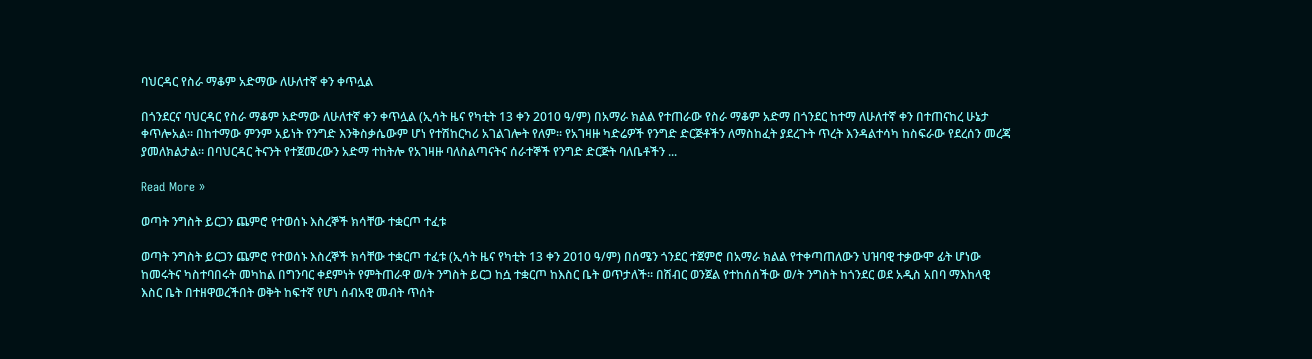ባህርዳር የስራ ማቆም አድማው ለሁለተኛ ቀን ቀጥሏል

በጎንደርና ባህርዳር የስራ ማቆም አድማው ለሁለተኛ ቀን ቀጥሏል (ኢሳት ዜና የካቲት 13 ቀን 2010 ዓ/ም) በአማራ ክልል የተጠራው የስራ ማቆም አድማ በጎንደር ከተማ ለሁለተኛ ቀን በተጠናከረ ሁኔታ ቀጥሎአል። በከተማው ምንም አይነት የንግድ እንቅስቃሴውም ሆነ የተሽከርካሪ አገልገሎት የለም። የአገዛዙ ካድሬዎች የንግድ ድርጅቶችን ለማስከፈት ያደረጉት ጥረት እንዳልተሳካ ከስፍራው የደረሰን መረጃ ያመለክልታል። በባህርዳር ትናንት የተጀመረውን አድማ ተከትሎ የአገዛዙ ባለስልጣናትና ሰራተኞች የንግድ ድርጅት ባለቤቶችን ...

Read More »

ወጣት ንግስት ይርጋን ጨምሮ የተወሰኑ እስረኞች ክሳቸው ተቋርጦ ተፈቱ

ወጣት ንግስት ይርጋን ጨምሮ የተወሰኑ እስረኞች ክሳቸው ተቋርጦ ተፈቱ (ኢሳት ዜና የካቲት 13 ቀን 2010 ዓ/ም) በሰሜን ጎንደር ተጀምሮ በአማራ ክልል የተቀጣጠለውን ህዝባዊ ተቃውሞ ፊት ሆነው ከመሩትና ካስተባበሩት መካከል በግንባር ቀደምነት የምትጠራዋ ወ/ት ንግስት ይርጋ ከሷ ተቋርጦ ከእስር ቤት ወጥታለች። በሽብር ወንጀል የተከሰሰችው ወ/ት ንግስት ከጎንደር ወደ አዲስ አበባ ማእከላዊ እስር ቤት በተዘዋወረችበት ወቅት ከፍተኛ የሆነ ሰብአዊ መብት ጥሰት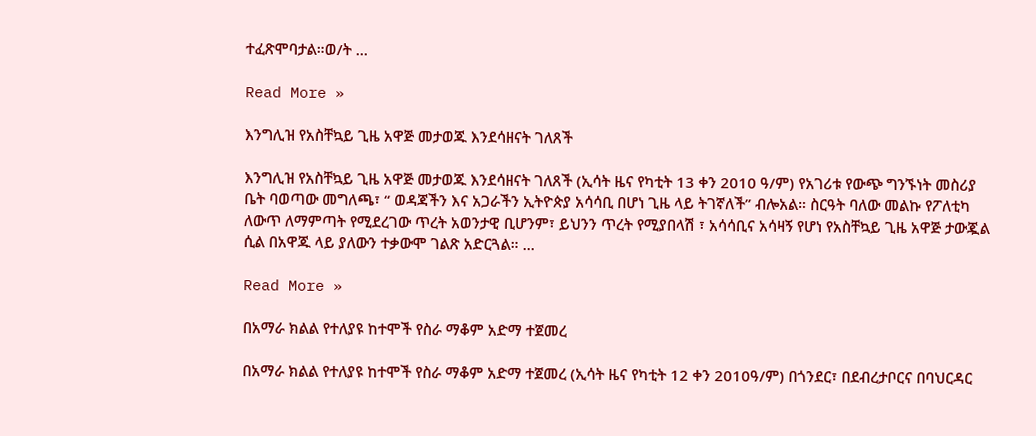ተፈጽሞባታል።ወ/ት ...

Read More »

እንግሊዝ የአስቸኳይ ጊዜ አዋጅ መታወጁ እንደሳዘናት ገለጸች

እንግሊዝ የአስቸኳይ ጊዜ አዋጅ መታወጁ እንደሳዘናት ገለጸች (ኢሳት ዜና የካቲት 13 ቀን 2010 ዓ/ም) የአገሪቱ የውጭ ግንኙነት መስሪያ ቤት ባወጣው መግለጫ፣ “ ወዳጃችን እና አጋራችን ኢትዮጵያ አሳሳቢ በሆነ ጊዜ ላይ ትገኛለች” ብሎአል። ስርዓት ባለው መልኩ የፖለቲካ ለውጥ ለማምጣት የሚደረገው ጥረት አወንታዊ ቢሆንም፣ ይህንን ጥረት የሚያበላሽ ፣ አሳሳቢና አሳዛኝ የሆነ የአስቸኳይ ጊዜ አዋጅ ታውጇል ሲል በአዋጁ ላይ ያለውን ተቃውሞ ገልጽ አድርጓል። ...

Read More »

በአማራ ክልል የተለያዩ ከተሞች የስራ ማቆም አድማ ተጀመረ

በአማራ ክልል የተለያዩ ከተሞች የስራ ማቆም አድማ ተጀመረ (ኢሳት ዜና የካቲት 12 ቀን 2010ዓ/ም) በጎንደር፣ በደብረታቦርና በባህርዳር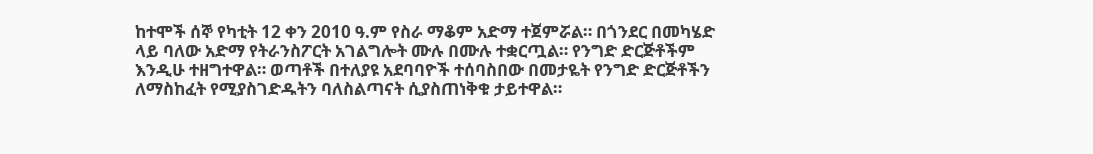ከተሞች ሰኞ የካቲት 12 ቀን 2010 ዓ.ም የስራ ማቆም አድማ ተጀምሯል። በጎንደር በመካሄድ ላይ ባለው አድማ የትራንስፖርት አገልግሎት ሙሉ በሙሉ ተቋርጧል። የንግድ ድርጅቶችም እንዲሁ ተዘግተዋል። ወጣቶች በተለያዩ አደባባዮች ተሰባስበው በመታዬት የንግድ ድርጅቶችን ለማስከፈት የሚያስገድዱትን ባለስልጣናት ሲያስጠነቅቁ ታይተዋል።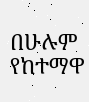በሁሉም የከተማዋ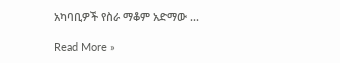አካባቢዎች የስራ ማቆም አድማው ...

Read More »